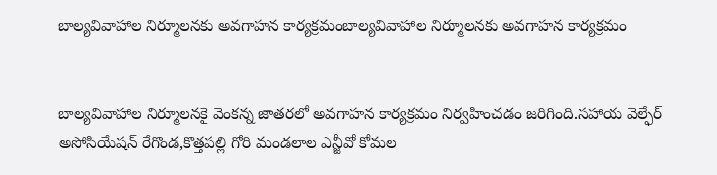బాల్యవివాహాల నిర్మూలనకు అవగాహన కార్యక్రమంబాల్యవివాహాల నిర్మూలనకు అవగాహన కార్యక్రమం


బాల్యవివాహాల నిర్మూలనకై వెంకన్న జాతరలో అవగాహన కార్యక్రమం నిర్వహించడం జరిగింది.సహాయ వెల్ఫేర్ అసోసియేషన్ రేగొండ,కొత్తపల్లి గోరి మండలాల ఎన్జీవో కోమల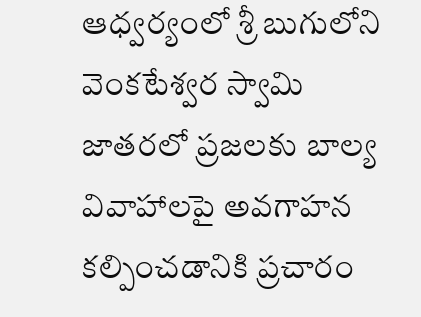ఆధ్వర్యంలో శ్రీ బుగులోని వెంకటేశ్వర స్వామి జాతరలో ప్రజలకు బాల్య వివాహాలపై అవగాహన కల్పించడానికి ప్రచారం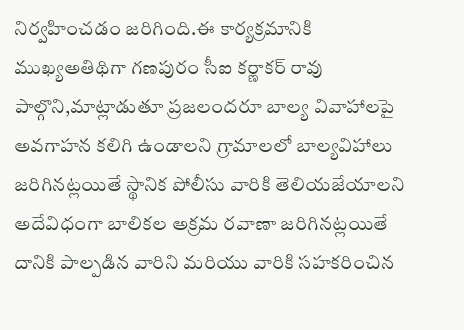నిర్వహించడం జరిగింది.ఈ కార్యక్రమానికి ముఖ్యఅతిథిగా గణపురం సీఐ కర్ణాకర్ రావు పాల్గొని,మాట్లాడుతూ ప్రజలందరూ బాల్య వివాహాలపై అవగాహన కలిగి ఉండాలని గ్రామాలలో బాల్యవిహాలు జరిగినట్లయితే స్థానిక పోలీసు వారికి తెలియజేయాలని అదేవిధంగా బాలికల అక్రమ రవాణా జరిగినట్లయితే దానికి పాల్పడిన వారిని మరియు వారికి సహకరించిన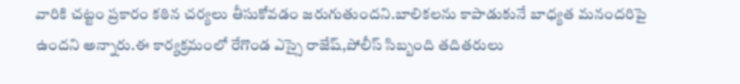వారికి చట్టం ప్రకారం కఠిన చర్యలు తీసుకోవడం జరుగుతుందని.బాలికలను కాపాడుకునే బాధ్యత మనందరిపై ఉందని అన్నారు.ఈ కార్యక్రమంలో రేగొండ ఎస్సై రాజేష్,పోలీస్ సిబ్బంది తదితరులు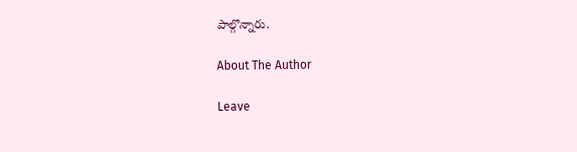పాల్గొన్నారు.

About The Author

Leave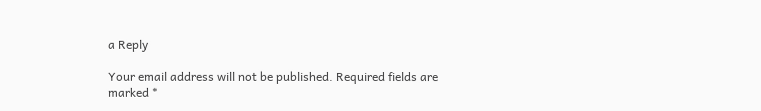a Reply

Your email address will not be published. Required fields are marked *